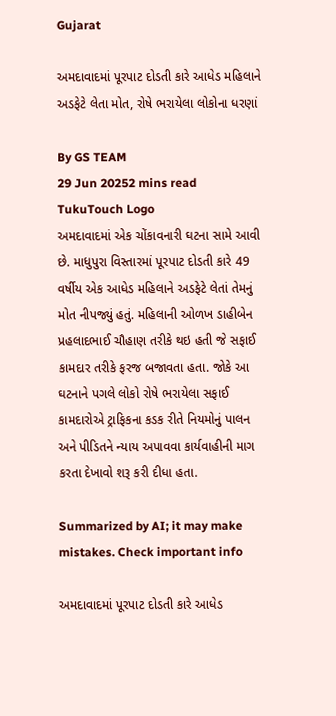Gujarat

અમદાવાદમાં પૂરપાટ દોડતી કારે આધેડ મહિલાને અડફેટે લેતા મોત, રોષે ભરાયેલા લોકોના ધરણાં

By GS TEAM
29 Jun 20252 mins read
TukuTouch Logo
અમદાવાદમાં એક ચોંકાવનારી ઘટના સામે આવી છે. માધુપુરા વિસ્તારમાં પૂરપાટ દોડતી કારે 49 વર્ષીય એક આધેડ મહિલાને અડફેટે લેતાં તેમનું મોત નીપજ્યું હતું. મહિલાની ઓળખ ડાહીબેન પ્રહલાદભાઈ ચૌહાણ તરીકે થઇ હતી જે સફાઈ કામદાર તરીકે ફરજ બજાવતા હતા. જોકે આ ઘટનાને પગલે લોકો રોષે ભરાયેલા સફાઈ કામદારોએ ટ્રાફિકના કડક રીતે નિયમોનું પાલન અને પીડિતને ન્યાય અપાવવા કાર્યવાહીની માગ કરતા દેખાવો શરૂ કરી દીધા હતા.

Summarized by AI; it may make mistakes. Check important info

અમદાવાદમાં પૂરપાટ દોડતી કારે આધેડ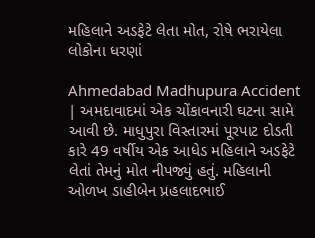મહિલાને અડફેટે લેતા મોત, રોષે ભરાયેલા લોકોના ધરણાં

Ahmedabad Madhupura Accident | અમદાવાદમાં એક ચોંકાવનારી ઘટના સામે આવી છે. માધુપુરા વિસ્તારમાં પૂરપાટ દોડતી કારે 49 વર્ષીય એક આધેડ મહિલાને અડફેટે લેતાં તેમનું મોત નીપજ્યું હતું. મહિલાની ઓળખ ડાહીબેન પ્રહલાદભાઈ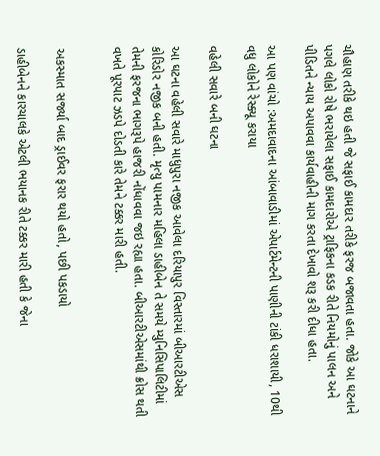ચૌહાણ તરીકે થઇ હતી જે સફાઈ કામદાર તરીકે ફરજ બજાવતા હતા. જોકે આ ઘટનાને પગલે લોકો રોષે ભરાયેલા સફાઈ કામદારોએ ટ્રાફિકના કડક રીતે નિયમોનું પાલન અને પીડિતને ન્યાય અપાવવા કાર્યવાહીની માગ કરતા દેખાવો શરૂ કરી દીધા હતા.

આ પણ વાંચો :અમદાવાદના આંબાવાડીમાં એપાર્ટમેન્ટની પાણીની ટાંકી ધરાશાયી, 10થી વધુ લોકોને રેસ્ક્યૂ કરાયા

વહેલી સવારે બની ઘટના

આ ઘટના વહેલી સવારે માધુપુરા નજીક આવેલા દરિયાપુર વિસ્તારમાં બીઆરટીએસ કોરિડોર નજીક બની હતી. મૃત્યુ પામનાર મહિલા ડાહીબેન તે સમયે મ્યુનિસિપાલિટીમાં તેમની ફરજના ભાગરૂપે હાજરી નોંધાવવા જઇ રહ્યા હતા. બીઆરટીએસમાંથી ક્રોસ થતી વખતે પૂરપાટ ઝડપે દોડતી કારે તેમને ટક્કર મારી હતી.


અકસ્માત સર્જ્યા બાદ ડ્રાઈવર ફરાર થયો હતો, પછી પકડાયો

ડાહીબેનને કારચાલકે એટલી ભયાનક રીતે ટક્કર મારી હતી કે જેના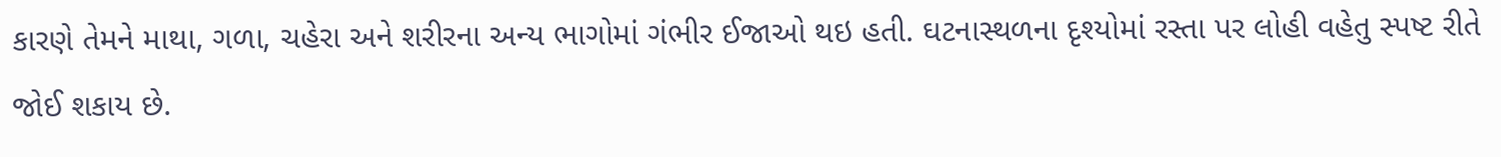કારણે તેમને માથા, ગળા, ચહેરા અને શરીરના અન્ય ભાગોમાં ગંભીર ઈજાઓ થઇ હતી. ઘટનાસ્થળના દૃશ્યોમાં રસ્તા પર લોહી વહેતુ સ્પષ્ટ રીતે જોઈ શકાય છે.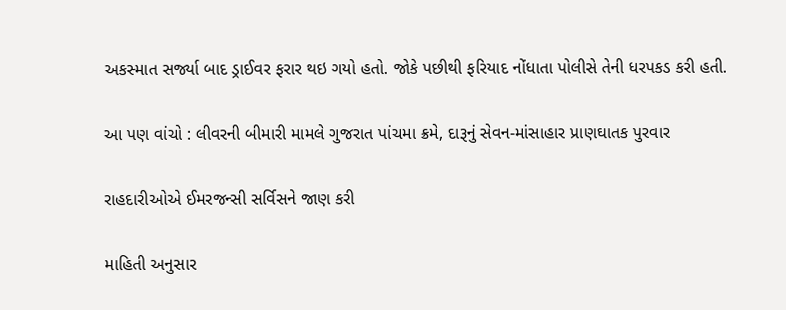અકસ્માત સર્જ્યા બાદ ડ્રાઈવર ફરાર થઇ ગયો હતો. જોકે પછીથી ફરિયાદ નોંધાતા પોલીસે તેની ધરપકડ કરી હતી.

આ પણ વાંચો : લીવરની બીમારી મામલે ગુજરાત પાંચમા ક્રમે, દારૂનું સેવન-માંસાહાર પ્રાણઘાતક પુરવાર

રાહદારીઓએ ઈમરજન્સી સર્વિસને જાણ કરી

માહિતી અનુસાર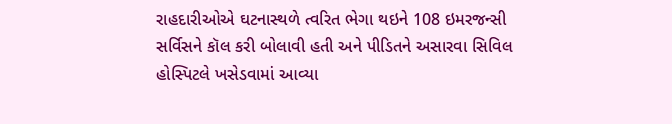રાહદારીઓએ ઘટનાસ્થળે ત્વરિત ભેગા થઇને 108 ઇમરજન્સી સર્વિસને કૉલ કરી બોલાવી હતી અને પીડિતને અસારવા સિવિલ હોસ્પિટલે ખસેડવામાં આવ્યા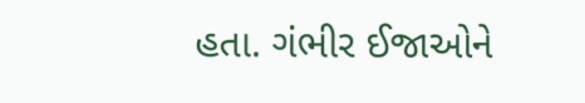હતા. ગંભીર ઈજાઓને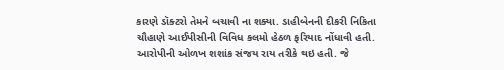કારણે ડૉક્ટરો તેમને બચાવી ના શક્યા. ડાહીબેનની દીકરી નિકિતા ચૌહાણે આઈપીસીની વિવિધ કલમો હેઠળ ફરિયાદ નોંધાવી હતી. આરોપીની ઓળખ શશાંક સંજય રાય તરીકે થઇ હતી. જે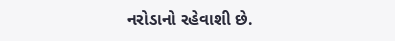નરોડાનો રહેવાશી છે.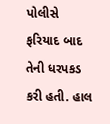પોલીસે ફરિયાદ બાદ તેની ધરપકડ કરી હતી. હાલ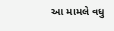આ મામલે વધુ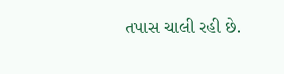તપાસ ચાલી રહી છે.